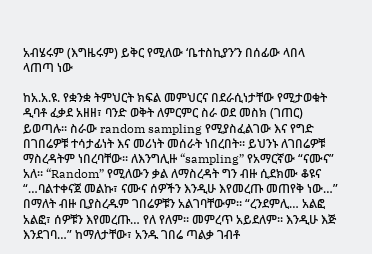አብሄሩም (እግዜሩም) ይቅር የሚለው ‘ቤተስኪያን’ን በሰፊው ላበላ ላጠጣ ነው

ከአ.አ.ዩ. የቋንቋ ትምህርት ክፍል መምህርና በደራሲነታቸው የሚታወቁት ዲባቶ ፈቃደ አዘዘ፣ ባንድ ወቅት ለምርምር ስራ ወደ መስክ (ገጠር) ይወጣሉ። ስራው random sampling የሚያስፈልገው እና የግድ በገበሬዎቹ ተሳታፊነት እና መሪነት መሰራት ነበረበት። ይህንኑ ለገበሬዎቹ ማስረዳትም ነበረባቸው። ለእንግሊዙ “sampling” የአማርኛው “ናሙና” አለ። “Random” የሚለውን ቃል ለማስረዳት ግን ብዙ ሲደክሙ ቆዩና “…ባልተቀናጀ መልኩ፣ ናሙና ሰዎችን እንዲሁ እየመረጡ መጠየቅ ነው…” በማለት ብዙ ቢያስረዱም ገበሬዎቹን አልገባቸውም። “ረንደምሊ… አልፎ አልፎ፣ ሰዎቹን እየመረጡ… የለ የለም። መምረጥ አይደለም። እንዲሁ እጅ እንደገባ…” ከማለታቸው፣ አንዱ ገበሬ ጣልቃ ገብቶ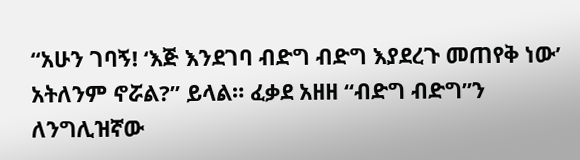“አሁን ገባኝ! ‘እጅ እንደገባ ብድግ ብድግ እያደረጉ መጠየቅ ነው’ አትለንም ኖሯል?” ይላል። ፈቃደ አዘዘ “ብድግ ብድግ”ን ለንግሊዝኛው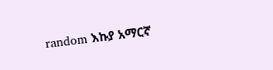random እኩያ አማርኛ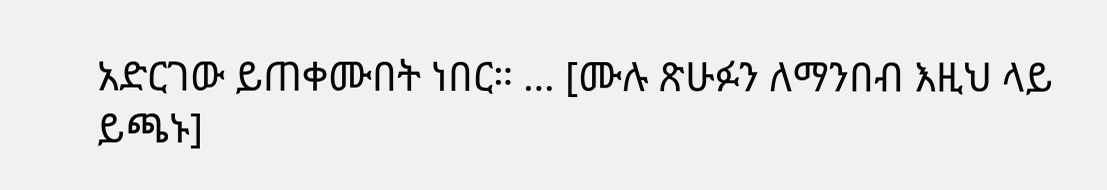አድርገው ይጠቀሙበት ነበር። … [ሙሉ ጽሁፉን ለማንበብ እዚህ ላይ ይጫኑ]